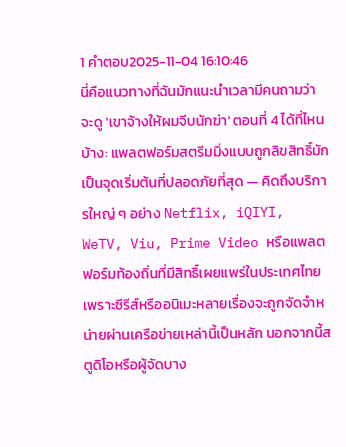1 คำตอบ2025-11-04 16:10:46
นี่คือแนวทางที่ฉันมักแนะนำเวลามีคนถามว่าจะดู 'เขาจ้างให้ผมจีบนักฆ่า' ตอนที่ 4 ได้ที่ไหนบ้าง: แพลตฟอร์มสตรีมมิ่งแบบถูกลิขสิทธิ์มักเป็นจุดเริ่มต้นที่ปลอดภัยที่สุด — คิดถึงบริการใหญ่ ๆ อย่าง Netflix, iQIYI, WeTV, Viu, Prime Video หรือแพลตฟอร์มท้องถิ่นที่มีสิทธิ์เผยแพร่ในประเทศไทย เพราะซีรีส์หรืออนิเมะหลายเรื่องจะถูกจัดจำหน่ายผ่านเครือข่ายเหล่านี้เป็นหลัก นอกจากนี้สตูดิโอหรือผู้จัดบาง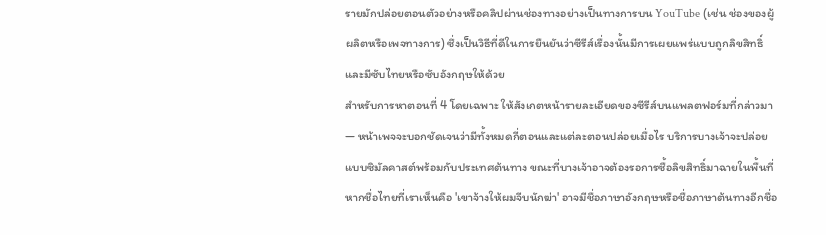รายมักปล่อยตอนตัวอย่างหรือคลิปผ่านช่องทางอย่างเป็นทางการบน YouTube (เช่น ช่องของผู้ผลิตหรือเพจทางการ) ซึ่งเป็นวิธีที่ดีในการยืนยันว่าซีรีส์เรื่องนั้นมีการเผยแพร่แบบถูกลิขสิทธิ์และมีซับไทยหรือซับอังกฤษให้ด้วย
สำหรับการหาตอนที่ 4 โดยเฉพาะ ให้สังเกตหน้ารายละเอียดของซีรีส์บนแพลตฟอร์มที่กล่าวมา — หน้าเพจจะบอกชัดเจนว่ามีทั้งหมดกี่ตอนและแต่ละตอนปล่อยเมื่อไร บริการบางเจ้าจะปล่อยแบบซิมัลคาสต์พร้อมกับประเทศต้นทาง ขณะที่บางเจ้าอาจต้องรอการซื้อลิขสิทธิ์มาฉายในพื้นที่ หากชื่อไทยที่เราเห็นคือ 'เขาจ้างให้ผมจีบนักฆ่า' อาจมีชื่อภาษาอังกฤษหรือชื่อภาษาต้นทางอีกชื่อ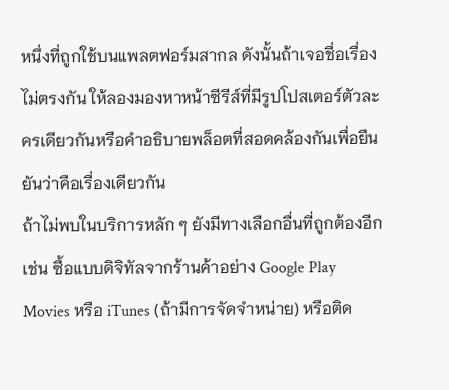หนึ่งที่ถูกใช้บนแพลตฟอร์มสากล ดังนั้นถ้าเจอชื่อเรื่องไม่ตรงกัน ให้ลองมองหาหน้าซีรีส์ที่มีรูปโปสเตอร์ตัวละครเดียวกันหรือคำอธิบายพล็อตที่สอดคล้องกันเพื่อยืนยันว่าคือเรื่องเดียวกัน
ถ้าไม่พบในบริการหลัก ๆ ยังมีทางเลือกอื่นที่ถูกต้องอีก เช่น ซื้อแบบดิจิทัลจากร้านค้าอย่าง Google Play Movies หรือ iTunes (ถ้ามีการจัดจำหน่าย) หรือติด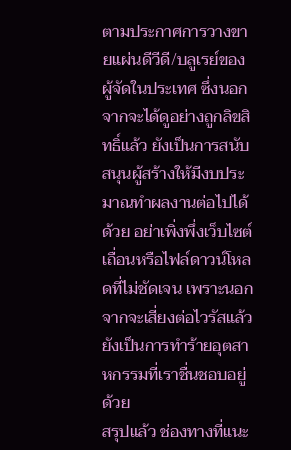ตามประกาศการวางขายแผ่นดีวีดี/บลูเรย์ของผู้จัดในประเทศ ซึ่งนอกจากจะได้ดูอย่างถูกลิขสิทธิ์แล้ว ยังเป็นการสนับสนุนผู้สร้างให้มีงบประมาณทำผลงานต่อไปได้ด้วย อย่าเพิ่งพึ่งเว็บไซต์เถื่อนหรือไฟล์ดาวน์โหลดที่ไม่ชัดเจน เพราะนอกจากจะเสี่ยงต่อไวรัสแล้ว ยังเป็นการทำร้ายอุตสาหกรรมที่เราชื่นชอบอยู่ด้วย
สรุปแล้ว ช่องทางที่แนะ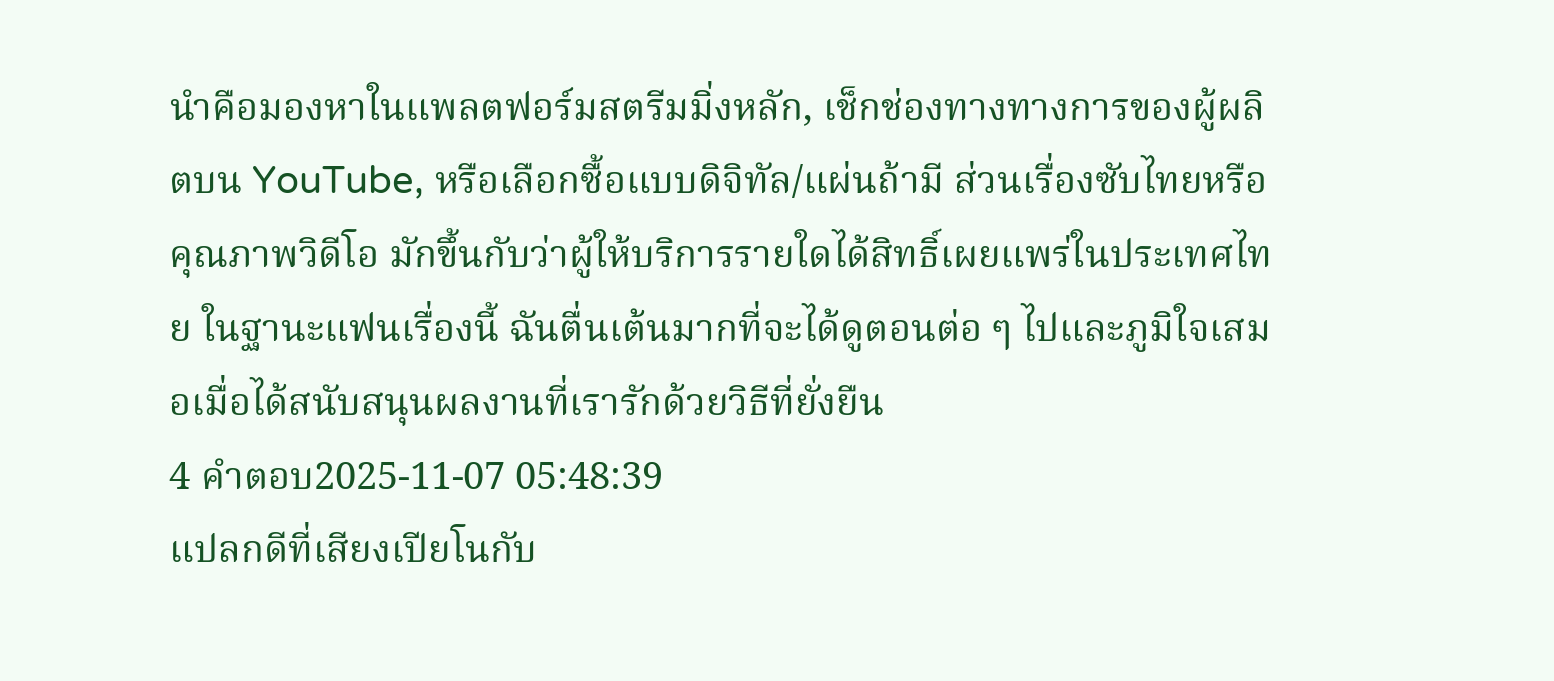นำคือมองหาในแพลตฟอร์มสตรีมมิ่งหลัก, เช็กช่องทางทางการของผู้ผลิตบน YouTube, หรือเลือกซื้อแบบดิจิทัล/แผ่นถ้ามี ส่วนเรื่องซับไทยหรือคุณภาพวิดีโอ มักขึ้นกับว่าผู้ให้บริการรายใดได้สิทธิ์เผยแพร่ในประเทศไทย ในฐานะแฟนเรื่องนี้ ฉันตื่นเต้นมากที่จะได้ดูตอนต่อ ๆ ไปและภูมิใจเสมอเมื่อได้สนับสนุนผลงานที่เรารักด้วยวิธีที่ยั่งยืน
4 คำตอบ2025-11-07 05:48:39
แปลกดีที่เสียงเปียโนกับ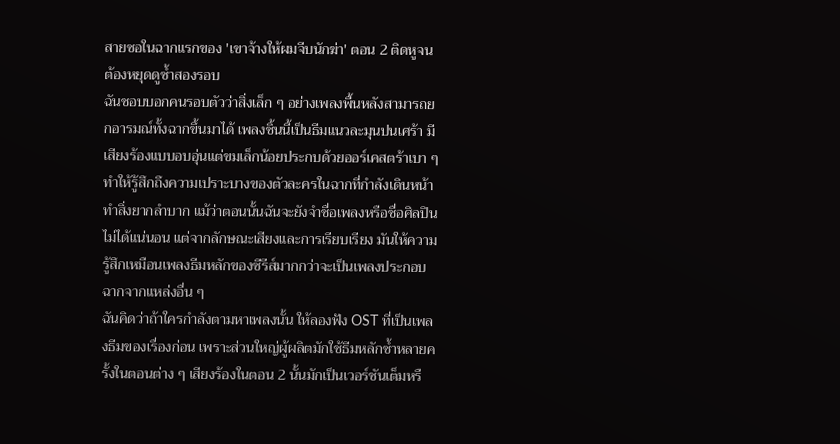สายซอในฉากแรกของ 'เขาจ้างให้ผมจีบนักฆ่า' ตอน 2 ติดหูจนต้องหยุดดูซ้ำสองรอบ
ฉันชอบบอกคนรอบตัวว่าสิ่งเล็ก ๆ อย่างเพลงพื้นหลังสามารถยกอารมณ์ทั้งฉากขึ้นมาได้ เพลงชิ้นนี้เป็นธีมแนวละมุนปนเศร้า มีเสียงร้องแบบอบอุ่นแต่ขมเล็กน้อยประกบด้วยออร์เคสตร้าเบา ๆ ทำให้รู้สึกถึงความเปราะบางของตัวละครในฉากที่กำลังเดินหน้าทำสิ่งยากลำบาก แม้ว่าตอนนั้นฉันจะยังจำชื่อเพลงหรือชื่อศิลปินไม่ได้แน่นอน แต่จากลักษณะเสียงและการเรียบเรียง มันให้ความรู้สึกเหมือนเพลงธีมหลักของซีรีส์มากกว่าจะเป็นเพลงประกอบฉากจากแหล่งอื่น ๆ
ฉันคิดว่าถ้าใครกำลังตามหาเพลงนั้น ให้ลองฟัง OST ที่เป็นเพลงธีมของเรื่องก่อน เพราะส่วนใหญ่ผู้ผลิตมักใช้ธีมหลักซ้ำหลายครั้งในตอนต่าง ๆ เสียงร้องในตอน 2 นั้นมักเป็นเวอร์ชันเต็มหรื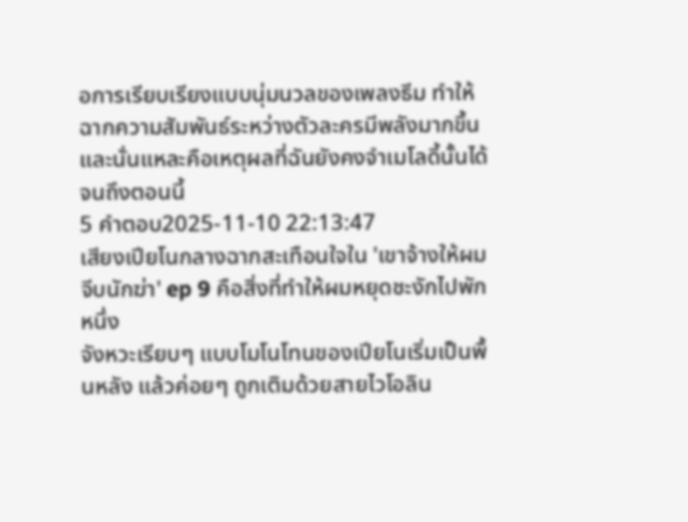อการเรียบเรียงแบบนุ่มนวลของเพลงธีม ทำให้ฉากความสัมพันธ์ระหว่างตัวละครมีพลังมากขึ้น และนั่นแหละคือเหตุผลที่ฉันยังคงจำเมโลดี้นั้นได้จนถึงตอนนี้
5 คำตอบ2025-11-10 22:13:47
เสียงเปียโนกลางฉากสะเทือนใจใน 'เขาจ้างให้ผมจีบนักฆ่า' ep 9 คือสิ่งที่ทำให้ผมหยุดชะงักไปพักหนึ่ง
จังหวะเรียบๆ แบบโมโนโทนของเปียโนเริ่มเป็นพื้นหลัง แล้วค่อยๆ ถูกเติมด้วยสายไวโอลิน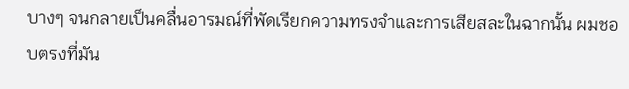บางๆ จนกลายเป็นคลื่นอารมณ์ที่พัดเรียกความทรงจำและการเสียสละในฉากนั้น ผมชอบตรงที่มัน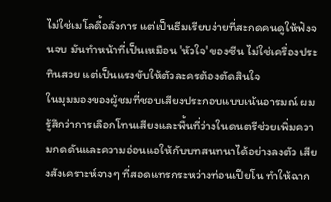ไม่ใช่เมโลดี้อลังการ แต่เป็นธีมเรียบง่ายที่สะกดคนดูให้ฟังจนจบ มันทำหน้าที่เป็นเหมือน 'หัวใจ' ของซีน ไม่ใช่เครื่องประทินสวย แต่เป็นแรงขับให้ตัวละครต้องตัดสินใจ
ในมุมมองของผู้ชมที่ชอบเสียงประกอบแบบเน้นอารมณ์ ผมรู้สึกว่าการเลือกโทนเสียงและพื้นที่ว่างในดนตรีช่วยเพิ่มความกดดันและความอ่อนแอให้กับบทสนทนาได้อย่างลงตัว เสียงสังเคราะห์จางๆ ที่สอดแทรกระหว่างท่อนเปียโน ทำให้ฉาก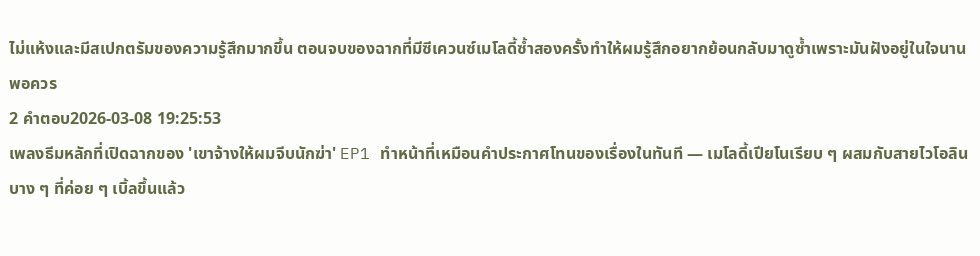ไม่แห้งและมีสเปกตรัมของความรู้สึกมากขึ้น ตอนจบของฉากที่มีซีเควนซ์เมโลดี้ซ้ำสองครั้งทำให้ผมรู้สึกอยากย้อนกลับมาดูซ้ำเพราะมันฝังอยู่ในใจนานพอควร
2 คำตอบ2026-03-08 19:25:53
เพลงธีมหลักที่เปิดฉากของ 'เขาจ้างให้ผมจีบนักฆ่า' EP1 ทำหน้าที่เหมือนคำประกาศโทนของเรื่องในทันที — เมโลดี้เปียโนเรียบ ๆ ผสมกับสายไวโอลินบาง ๆ ที่ค่อย ๆ เบิ้ลขึ้นแล้ว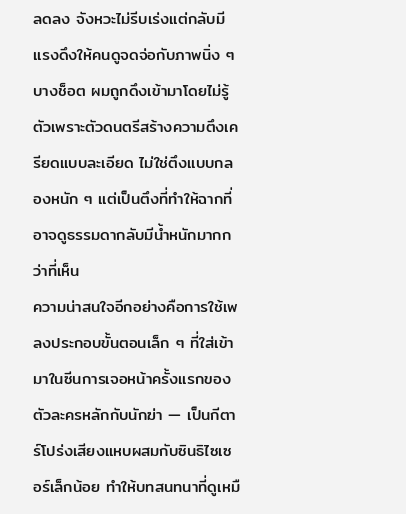ลดลง จังหวะไม่รีบเร่งแต่กลับมีแรงดึงให้คนดูจดจ่อกับภาพนิ่ง ๆ บางช็อต ผมถูกดึงเข้ามาโดยไม่รู้ตัวเพราะตัวดนตรีสร้างความตึงเครียดแบบละเอียด ไม่ใช่ตึงแบบกลองหนัก ๆ แต่เป็นตึงที่ทำให้ฉากที่อาจดูธรรมดากลับมีน้ำหนักมากกว่าที่เห็น
ความน่าสนใจอีกอย่างคือการใช้เพลงประกอบขั้นตอนเล็ก ๆ ที่ใส่เข้ามาในซีนการเจอหน้าครั้งแรกของตัวละครหลักกับนักฆ่า — เป็นกีตาร์โปร่งเสียงแหบผสมกับซินธิไซเซอร์เล็กน้อย ทำให้บทสนทนาที่ดูเหมื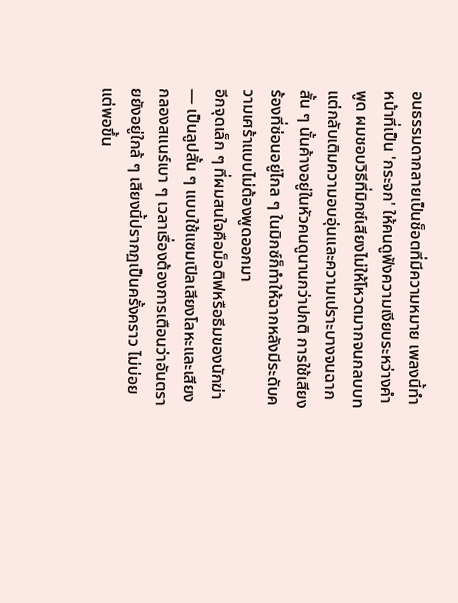อนธรรมดากลายเป็นช็อตที่มีความหมาย เพลงนี้ทำหน้าที่เป็น 'กระจก' ให้คนดูฟังความเงียบระหว่างคำพูด ผมชอบวิธีที่มิกซ์เสียงไม่ให้โหวตมากจนกลบบท แต่กลับเติมความอบอุ่นและความเปราะบางจนฉากสั้น ๆ นั้นค้างอยู่ในหัวคนดูนานกว่าปกติ การใช้เสียงร้องที่ซ่อนอยู่ไกล ๆ ในมิกซ์ก็ทำให้ฉากหลังมีระดับความเศร้าแบบไม่ต้องพูดออกมา
อีกจุดเล็ก ๆ ที่ผมสนใจคือม็อติฟหรือธีมของนักฆ่า — เป็นลูปสั้น ๆ แบบใช้แซมเปิลเสียงโลหะและเสียงกลองสแนร์เบา ๆ เวลาเรื่องต้องการเตือนว่าอันตรายยังอยู่ใกล้ ๆ เสียงนี้ปรากฏเป็นครั้งคราว ไม่บ่อย แต่พอขึ้น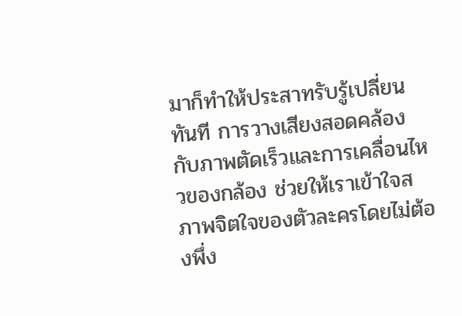มาก็ทำให้ประสาทรับรู้เปลี่ยนทันที การวางเสียงสอดคล้องกับภาพตัดเร็วและการเคลื่อนไหวของกล้อง ช่วยให้เราเข้าใจสภาพจิตใจของตัวละครโดยไม่ต้องพึ่ง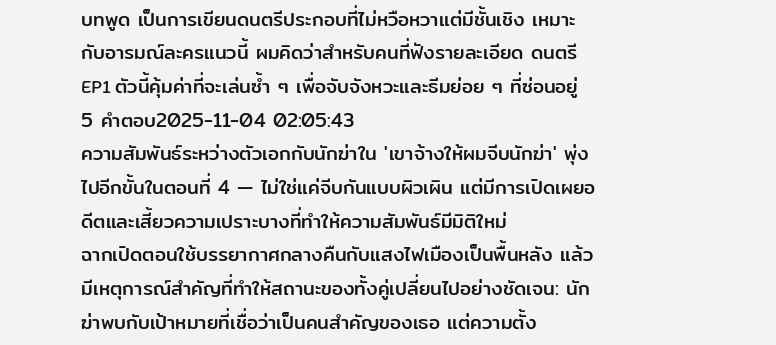บทพูด เป็นการเขียนดนตรีประกอบที่ไม่หวือหวาแต่มีชั้นเชิง เหมาะกับอารมณ์ละครแนวนี้ ผมคิดว่าสำหรับคนที่ฟังรายละเอียด ดนตรี EP1 ตัวนี้คุ้มค่าที่จะเล่นซ้ำ ๆ เพื่อจับจังหวะและธีมย่อย ๆ ที่ซ่อนอยู่
5 คำตอบ2025-11-04 02:05:43
ความสัมพันธ์ระหว่างตัวเอกกับนักฆ่าใน 'เขาจ้างให้ผมจีบนักฆ่า' พุ่งไปอีกขั้นในตอนที่ 4 — ไม่ใช่แค่จีบกันแบบผิวเผิน แต่มีการเปิดเผยอดีตและเสี้ยวความเปราะบางที่ทำให้ความสัมพันธ์มีมิติใหม่
ฉากเปิดตอนใช้บรรยากาศกลางคืนกับแสงไฟเมืองเป็นพื้นหลัง แล้วมีเหตุการณ์สำคัญที่ทำให้สถานะของทั้งคู่เปลี่ยนไปอย่างชัดเจน: นักฆ่าพบกับเป้าหมายที่เชื่อว่าเป็นคนสำคัญของเธอ แต่ความตั้ง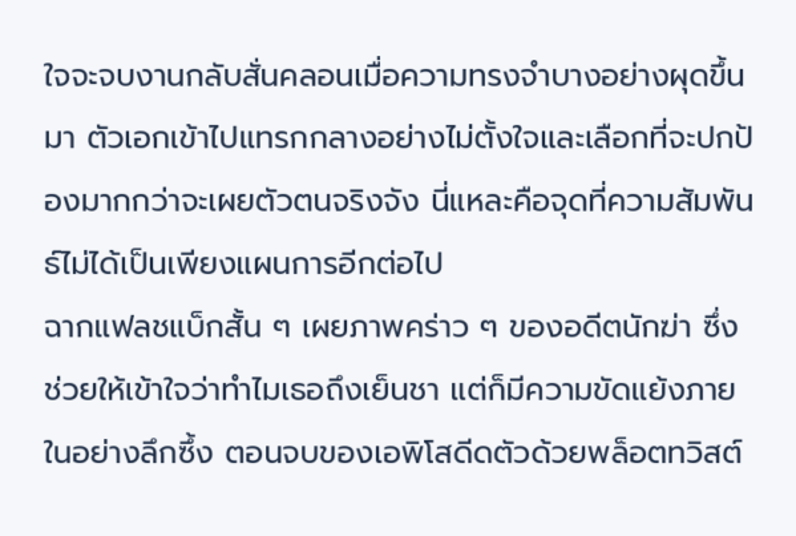ใจจะจบงานกลับสั่นคลอนเมื่อความทรงจำบางอย่างผุดขึ้นมา ตัวเอกเข้าไปแทรกกลางอย่างไม่ตั้งใจและเลือกที่จะปกป้องมากกว่าจะเผยตัวตนจริงจัง นี่แหละคือจุดที่ความสัมพันธ์ไม่ได้เป็นเพียงแผนการอีกต่อไป
ฉากแฟลชแบ็กสั้น ๆ เผยภาพคร่าว ๆ ของอดีตนักฆ่า ซึ่งช่วยให้เข้าใจว่าทำไมเธอถึงเย็นชา แต่ก็มีความขัดแย้งภายในอย่างลึกซึ้ง ตอนจบของเอพิโสดีดตัวด้วยพล็อตทวิสต์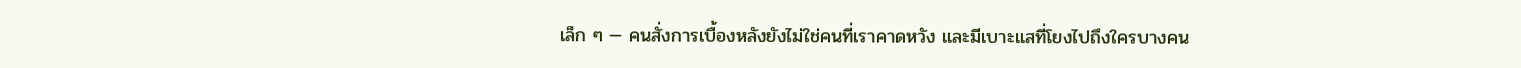เล็ก ๆ — คนสั่งการเบื้องหลังยังไม่ใช่คนที่เราคาดหวัง และมีเบาะแสที่โยงไปถึงใครบางคน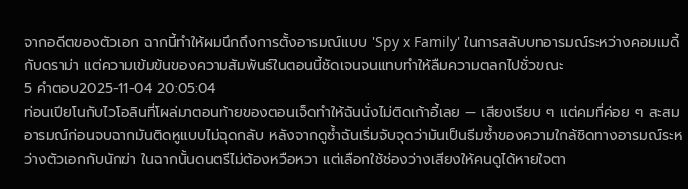จากอดีตของตัวเอก ฉากนี้ทำให้ผมนึกถึงการตั้งอารมณ์แบบ 'Spy x Family' ในการสลับบทอารมณ์ระหว่างคอมเมดี้กับดราม่า แต่ความเข้มข้นของความสัมพันธ์ในตอนนี้ชัดเจนจนแทบทำให้ลืมความตลกไปชั่วขณะ
5 คำตอบ2025-11-04 20:05:04
ท่อนเปียโนกับไวโอลินที่โผล่มาตอนท้ายของตอนเจ็ดทำให้ฉันนั่งไม่ติดเก้าอี้เลย — เสียงเรียบ ๆ แต่คมที่ค่อย ๆ สะสมอารมณ์ก่อนจบฉากมันติดหูแบบไม่ฉุดกลับ หลังจากดูซ้ำฉันเริ่มจับจุดว่ามันเป็นธีมซ้ำของความใกล้ชิดทางอารมณ์ระหว่างตัวเอกกับนักฆ่า ในฉากนั้นดนตรีไม่ต้องหวือหวา แต่เลือกใช้ช่องว่างเสียงให้คนดูได้หายใจตา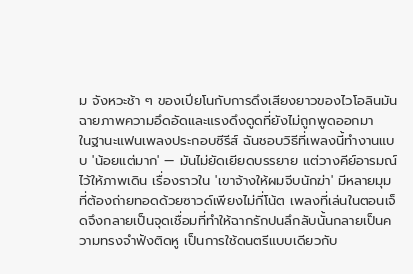ม จังหวะช้า ๆ ของเปียโนกับการดึงเสียงยาวของไวโอลินมันฉายภาพความอึดอัดและแรงดึงดูดที่ยังไม่ถูกพูดออกมา
ในฐานะแฟนเพลงประกอบซีรีส์ ฉันชอบวิธีที่เพลงนี้ทำงานแบบ 'น้อยแต่มาก' — มันไม่ยัดเยียดบรรยาย แต่วางคีย์อารมณ์ไว้ให้ภาพเดิน เรื่องราวใน 'เขาจ้างให้ผมจีบนักฆ่า' มีหลายมุมที่ต้องถ่ายทอดด้วยซาวด์เพียงไม่กี่โน้ต เพลงที่เล่นในตอนเจ็ดจึงกลายเป็นจุดเชื่อมที่ทำให้ฉากรักปนลึกลับนั้นกลายเป็นความทรงจำฟังติดหู เป็นการใช้ดนตรีแบบเดียวกับ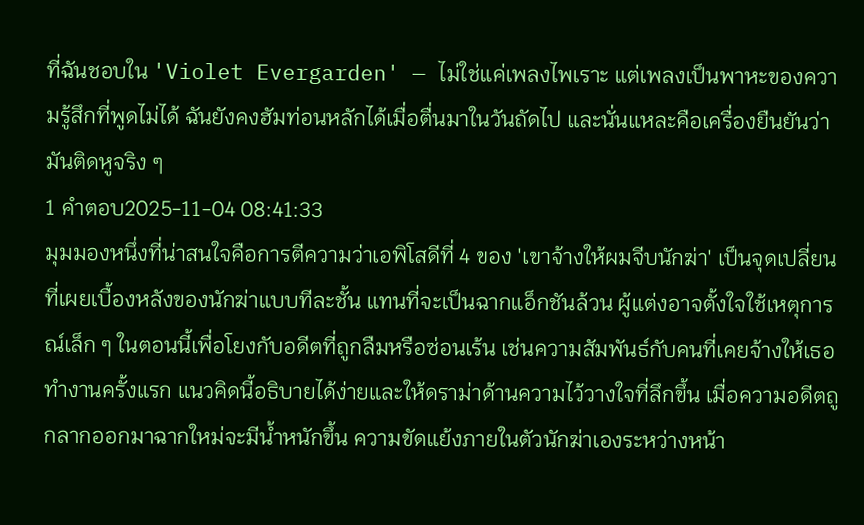ที่ฉันชอบใน 'Violet Evergarden' — ไม่ใช่แค่เพลงไพเราะ แต่เพลงเป็นพาหะของความรู้สึกที่พูดไม่ได้ ฉันยังคงฮัมท่อนหลักได้เมื่อตื่นมาในวันถัดไป และนั่นแหละคือเครื่องยืนยันว่ามันติดหูจริง ๆ
1 คำตอบ2025-11-04 08:41:33
มุมมองหนึ่งที่น่าสนใจคือการตีความว่าเอพิโสดีที่ 4 ของ 'เขาจ้างให้ผมจีบนักฆ่า' เป็นจุดเปลี่ยนที่เผยเบื้องหลังของนักฆ่าแบบทีละชั้น แทนที่จะเป็นฉากแอ็กชันล้วน ผู้แต่งอาจตั้งใจใช้เหตุการณ์เล็ก ๆ ในตอนนี้เพื่อโยงกับอดีตที่ถูกลืมหรือซ่อนเร้น เช่นความสัมพันธ์กับคนที่เคยจ้างให้เธอทำงานครั้งแรก แนวคิดนี้อธิบายได้ง่ายและให้ดราม่าด้านความไว้วางใจที่ลึกขึ้น เมื่อความอดีตถูกลากออกมาฉากใหม่จะมีน้ำหนักขึ้น ความขัดแย้งภายในตัวนักฆ่าเองระหว่างหน้า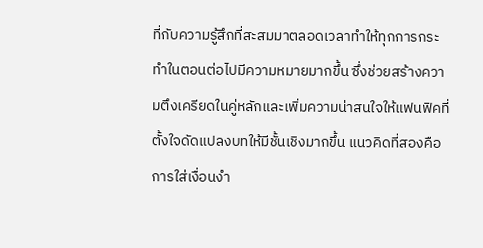ที่กับความรู้สึกที่สะสมมาตลอดเวลาทำให้ทุกการกระทำในตอนต่อไปมีความหมายมากขึ้น ซึ่งช่วยสร้างความตึงเครียดในคู่หลักและเพิ่มความน่าสนใจให้แฟนฟิคที่ตั้งใจดัดแปลงบทให้มีชั้นเชิงมากขึ้น แนวคิดที่สองคือการใส่เงื่อนงำ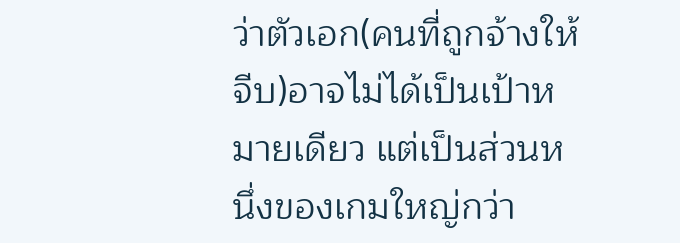ว่าตัวเอก(คนที่ถูกจ้างให้จีบ)อาจไม่ได้เป็นเป้าหมายเดียว แต่เป็นส่วนหนึ่งของเกมใหญ่กว่า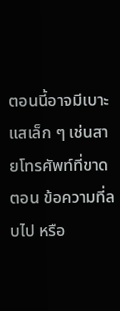ตอนนี้อาจมีเบาะแสเล็ก ๆ เช่นสายโทรศัพท์ที่ขาดตอน ข้อความที่ลบไป หรือ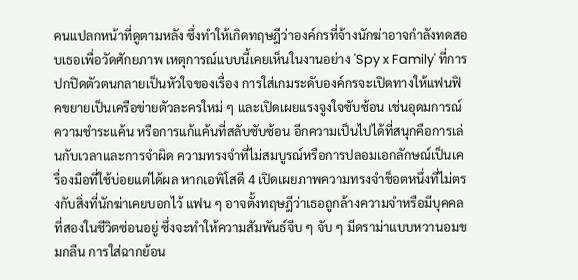คนแปลกหน้าที่ดูตามหลัง ซึ่งทำให้เกิดทฤษฎีว่าองค์กรที่จ้างนักฆ่าอาจกำลังทดสอบเธอเพื่อวัดศักยภาพ เหตุการณ์แบบนี้เคยเห็นในงานอย่าง 'Spy x Family' ที่การปกปิดตัวตนกลายเป็นหัวใจของเรื่อง การใส่เกมระดับองค์กรจะเปิดทางให้แฟนฟิคขยายเป็นเครือข่ายตัวละครใหม่ ๆ และเปิดเผยแรงจูงใจซับซ้อน เช่นอุดมการณ์ ความชำระแค้น หรือการแก้แค้นที่สลับซับซ้อน อีกความเป็นไปได้ที่สนุกคือการเล่นกับเวลาและการจำผิด ความทรงจำที่ไม่สมบูรณ์หรือการปลอมเอกลักษณ์เป็นเครื่องมือที่ใช้บ่อยแต่ได้ผล หากเอพิโสดี 4 เปิดเผยภาพความทรงจำช็อตหนึ่งที่ไม่ตรงกับสิ่งที่นักฆ่าเคยบอกไว้ แฟน ๆ อาจตั้งทฤษฎีว่าเธอถูกล้างความจำหรือมีบุคคลที่สองในชีวิตซ่อนอยู่ ซึ่งจะทำให้ความสัมพันธ์จีบ ๆ จับ ๆ มีดราม่าแบบหวานอมขมกลืน การใส่ฉากย้อน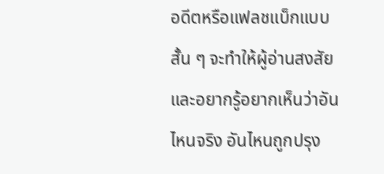อดีตหรือแฟลชแบ็กแบบสั้น ๆ จะทำให้ผู้อ่านสงสัยและอยากรู้อยากเห็นว่าอันไหนจริง อันไหนถูกปรุง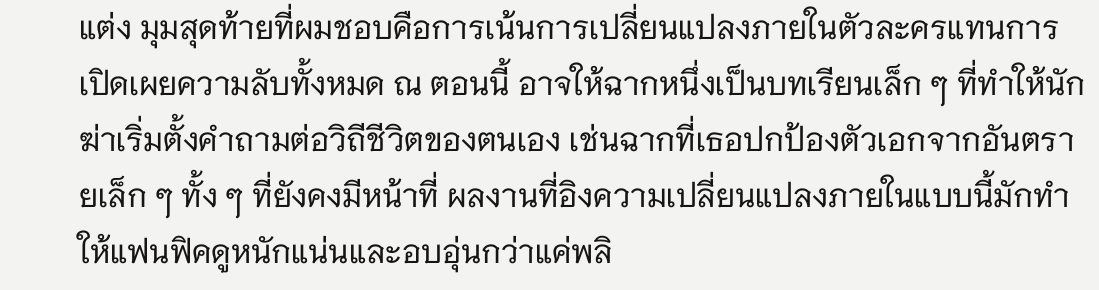แต่ง มุมสุดท้ายที่ผมชอบคือการเน้นการเปลี่ยนแปลงภายในตัวละครแทนการเปิดเผยความลับทั้งหมด ณ ตอนนี้ อาจให้ฉากหนึ่งเป็นบทเรียนเล็ก ๆ ที่ทำให้นักฆ่าเริ่มตั้งคำถามต่อวิถีชีวิตของตนเอง เช่นฉากที่เธอปกป้องตัวเอกจากอันตรายเล็ก ๆ ทั้ง ๆ ที่ยังคงมีหน้าที่ ผลงานที่อิงความเปลี่ยนแปลงภายในแบบนี้มักทำให้แฟนฟิคดูหนักแน่นและอบอุ่นกว่าแค่พลิ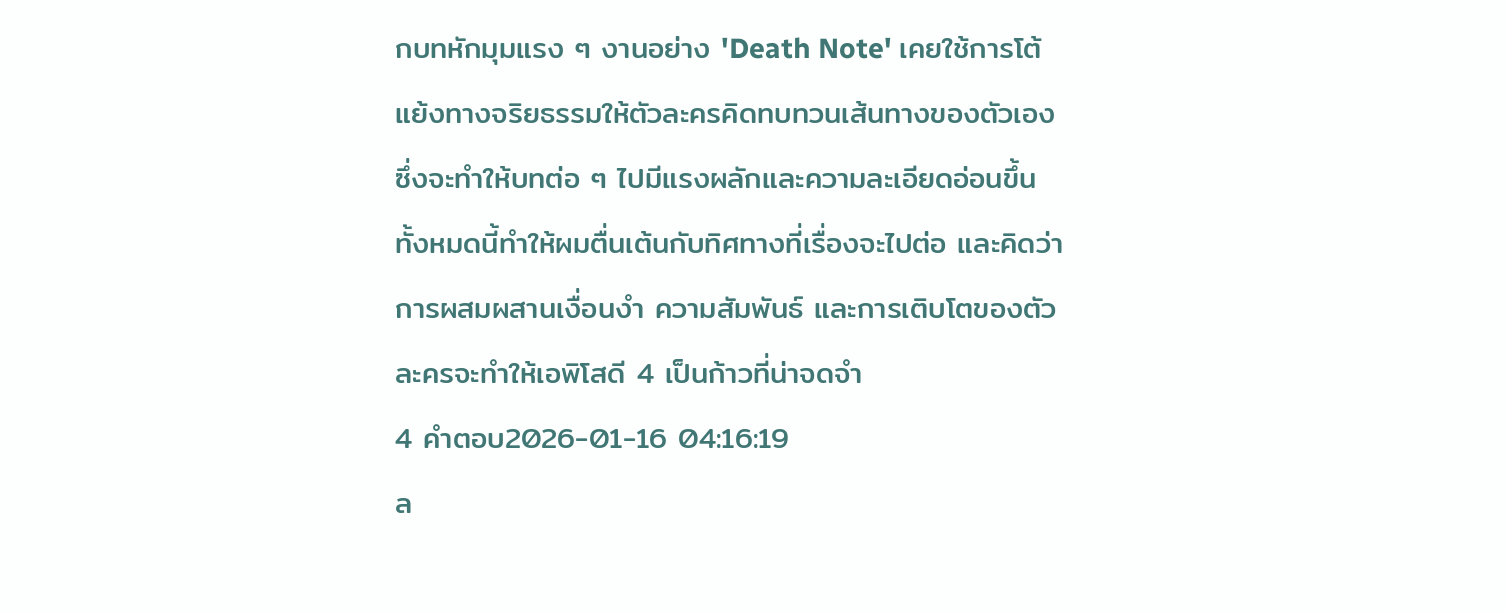กบทหักมุมแรง ๆ งานอย่าง 'Death Note' เคยใช้การโต้แย้งทางจริยธรรมให้ตัวละครคิดทบทวนเส้นทางของตัวเอง ซึ่งจะทำให้บทต่อ ๆ ไปมีแรงผลักและความละเอียดอ่อนขึ้น ทั้งหมดนี้ทำให้ผมตื่นเต้นกับทิศทางที่เรื่องจะไปต่อ และคิดว่าการผสมผสานเงื่อนงำ ความสัมพันธ์ และการเติบโตของตัวละครจะทำให้เอพิโสดี 4 เป็นก้าวที่น่าจดจำ
4 คำตอบ2026-01-16 04:16:19
ล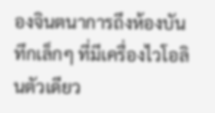องจินตนาการถึงห้องบันทึกเล็กๆ ที่มีเครื่องไวโอลินตัวเดียว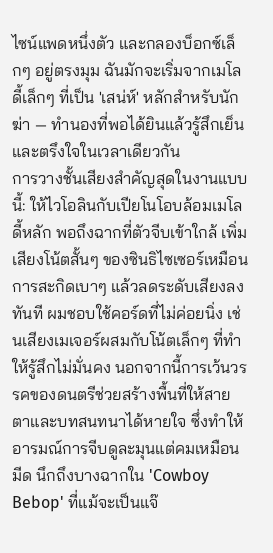ไซน์แพดหนึ่งตัว และกลองบ็อกซ์เล็กๆ อยู่ตรงมุม ฉันมักจะเริ่มจากเมโลดี้เล็กๆ ที่เป็น 'เสน่ห์' หลักสำหรับนักฆ่า — ทำนองที่พอได้ยินแล้วรู้สึกเย็นและตรึงใจในเวลาเดียวกัน
การวางชั้นเสียงสำคัญสุดในงานแบบนี้: ให้ไวโอลินกับเปียโนโอบล้อมเมโลดี้หลัก พอถึงฉากที่ตัวจีบเข้าใกล้ เพิ่มเสียงโน้ตสั้นๆ ของซินธิไซเซอร์เหมือนการสะกิดเบาๆ แล้วลดระดับเสียงลงทันที ผมชอบใช้คอร์ดที่ไม่ค่อยนิ่ง เช่นเสียงเมเจอร์ผสมกับโน้ตเล็กๆ ที่ทำให้รู้สึกไม่มั่นคง นอกจากนี้การเว้นวรรคของดนตรีช่วยสร้างพื้นที่ให้สายตาและบทสนทนาได้หายใจ ซึ่งทำให้อารมณ์การจีบดูละมุนแต่คมเหมือนมีด นึกถึงบางฉากใน 'Cowboy Bebop' ที่แม้จะเป็นแจ๊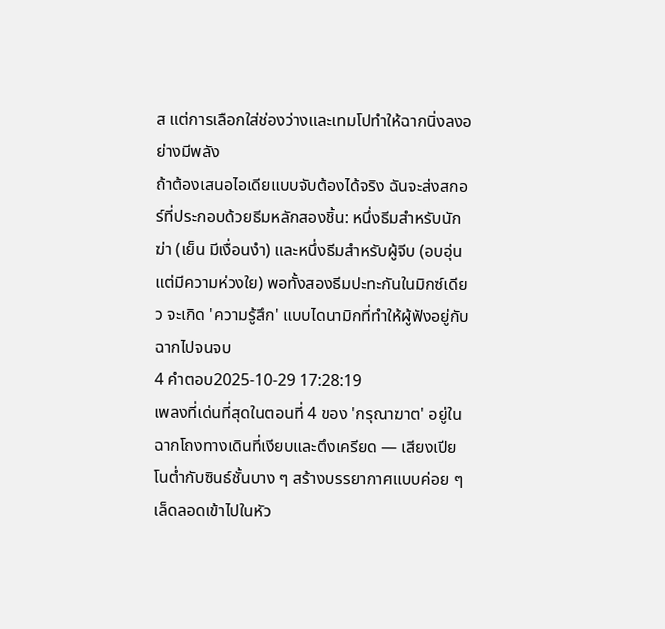ส แต่การเลือกใส่ช่องว่างและเทมโปทำให้ฉากนิ่งลงอย่างมีพลัง
ถ้าต้องเสนอไอเดียแบบจับต้องได้จริง ฉันจะส่งสกอร์ที่ประกอบด้วยธีมหลักสองชิ้น: หนึ่งธีมสำหรับนักฆ่า (เย็น มีเงื่อนงำ) และหนึ่งธีมสำหรับผู้จีบ (อบอุ่น แต่มีความห่วงใย) พอทั้งสองธีมปะทะกันในมิกซ์เดียว จะเกิด 'ความรู้สึก' แบบไดนามิกที่ทำให้ผู้ฟังอยู่กับฉากไปจนจบ
4 คำตอบ2025-10-29 17:28:19
เพลงที่เด่นที่สุดในตอนที่ 4 ของ 'กรุณาฆาต' อยู่ในฉากโถงทางเดินที่เงียบและตึงเครียด — เสียงเปียโนต่ำกับซินธ์ชั้นบาง ๆ สร้างบรรยากาศแบบค่อย ๆ เล็ดลอดเข้าไปในหัว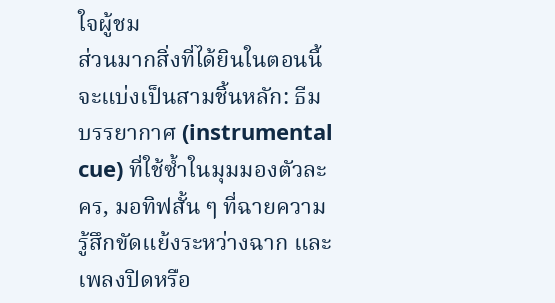ใจผู้ชม
ส่วนมากสิ่งที่ได้ยินในตอนนี้จะแบ่งเป็นสามชิ้นหลัก: ธีมบรรยากาศ (instrumental cue) ที่ใช้ซ้ำในมุมมองตัวละคร, มอทิฟสั้น ๆ ที่ฉายความรู้สึกขัดแย้งระหว่างฉาก และเพลงปิดหรือ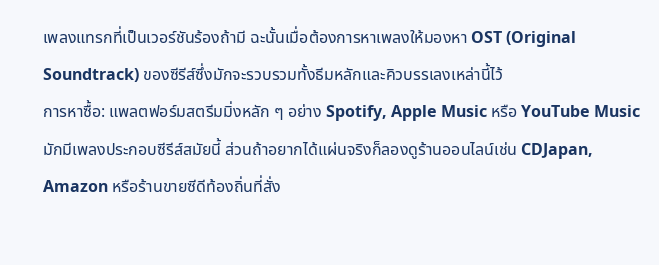เพลงแทรกที่เป็นเวอร์ชันร้องถ้ามี ฉะนั้นเมื่อต้องการหาเพลงให้มองหา OST (Original Soundtrack) ของซีรีส์ซึ่งมักจะรวบรวมทั้งธีมหลักและคิวบรรเลงเหล่านี้ไว้
การหาซื้อ: แพลตฟอร์มสตรีมมิ่งหลัก ๆ อย่าง Spotify, Apple Music หรือ YouTube Music มักมีเพลงประกอบซีรีส์สมัยนี้ ส่วนถ้าอยากได้แผ่นจริงก็ลองดูร้านออนไลน์เช่น CDJapan, Amazon หรือร้านขายซีดีท้องถิ่นที่สั่ง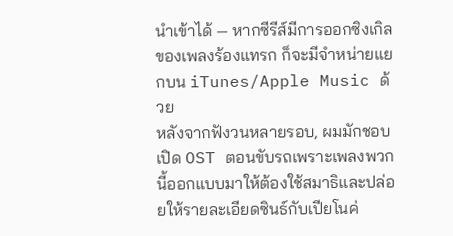นำเข้าได้ — หากซีรีส์มีการออกซิงเกิลของเพลงร้องแทรก ก็จะมีจำหน่ายแยกบน iTunes/Apple Music ด้วย
หลังจากฟังวนหลายรอบ, ผมมักชอบเปิด OST ตอนขับรถเพราะเพลงพวกนี้ออกแบบมาให้ต้องใช้สมาธิและปล่อยให้รายละเอียดซินธ์กับเปียโนค่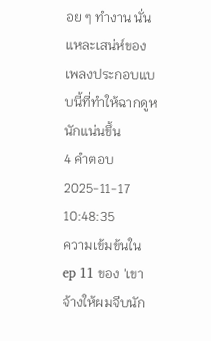อย ๆ ทำงาน นั่นแหละเสน่ห์ของเพลงประกอบแบบนี้ที่ทำให้ฉากดูหนักแน่นขึ้น
4 คำตอบ2025-11-17 10:48:35
ความเข้มข้นใน ep 11 ของ 'เขาจ้างให้ผมจีบนัก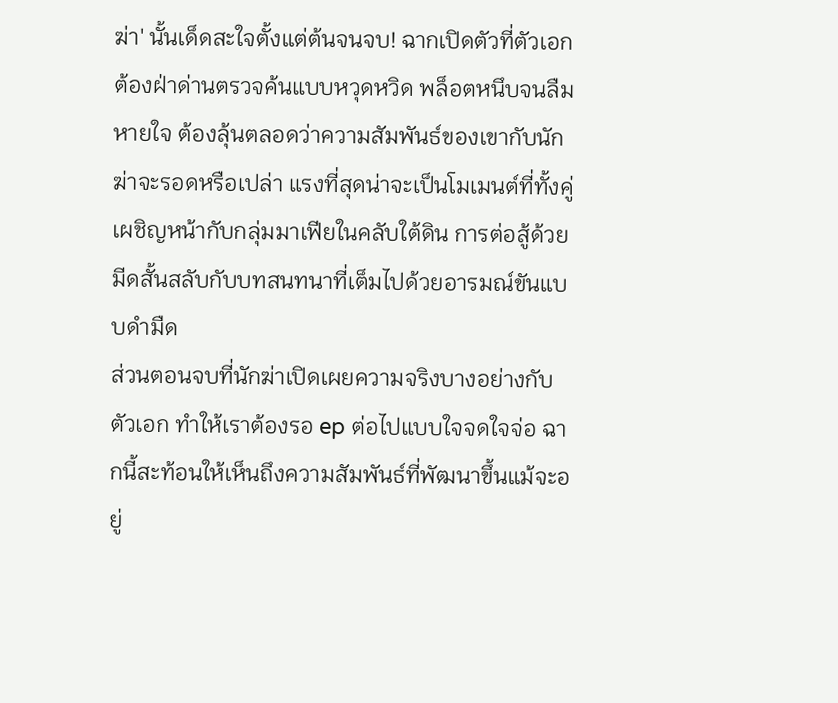ฆ่า' นั้นเด็ดสะใจตั้งแต่ต้นจนจบ! ฉากเปิดตัวที่ตัวเอกต้องฝ่าด่านตรวจค้นแบบหวุดหวิด พล็อตหนึบจนลืมหายใจ ต้องลุ้นตลอดว่าความสัมพันธ์ของเขากับนักฆ่าจะรอดหรือเปล่า แรงที่สุดน่าจะเป็นโมเมนต์ที่ทั้งคู่เผชิญหน้ากับกลุ่มมาเฟียในคลับใต้ดิน การต่อสู้ด้วยมีดสั้นสลับกับบทสนทนาที่เต็มไปด้วยอารมณ์ขันแบบดำมืด
ส่วนตอนจบที่นักฆ่าเปิดเผยความจริงบางอย่างกับตัวเอก ทำให้เราต้องรอ ep ต่อไปแบบใจจดใจจ่อ ฉากนี้สะท้อนให้เห็นถึงความสัมพันธ์ที่พัฒนาขึ้นแม้จะอยู่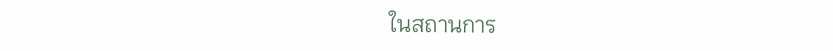ในสถานการ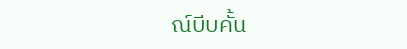ณ์บีบคั้น